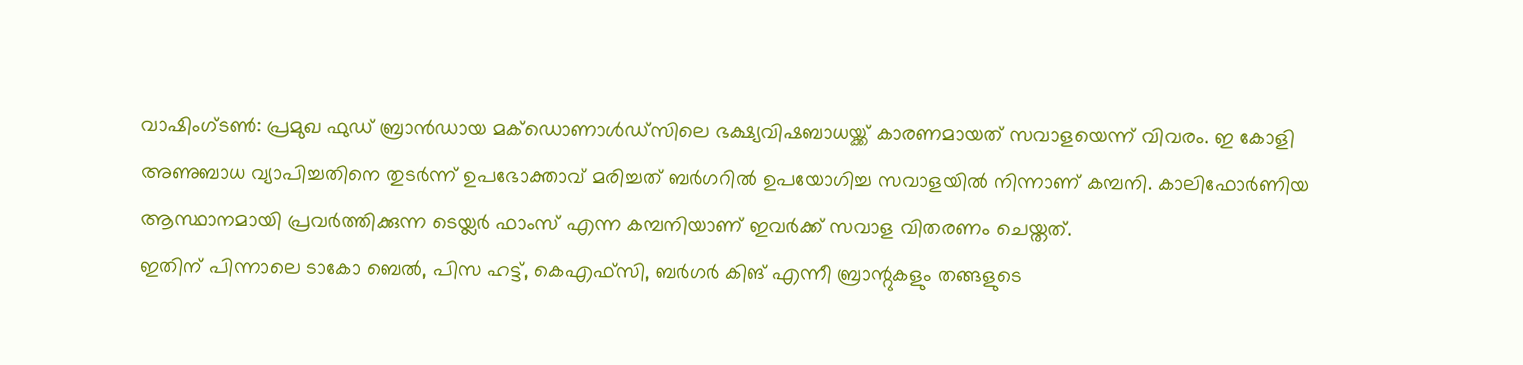വാഷിംഗ്ടൺ: പ്രമുഖ ഫുഡ് ബ്രാൻഡായ മക്ഡൊണാൾഡ്സിലെ ഭക്ഷ്യവിഷബാധയ്ക്ക് കാരണമായത് സവാളയെന്ന് വിവരം. ഇ കോളി അണുബാധ വ്യാപിച്ചതിനെ തുടർന്ന് ഉപഭോക്താവ് മരിച്ചത് ബർഗറിൽ ഉപയോഗിച്ച സവാളയിൽ നിന്നാണ് കമ്പനി. കാലിഫോർണിയ ആസ്ഥാനമായി പ്രവർത്തിക്കുന്ന ടെയ്ലർ ഫാംസ് എന്ന കമ്പനിയാണ് ഇവർക്ക് സവാള വിതരണം ചെയ്തത്.
ഇതിന് പിന്നാലെ ടാകോ ബെൽ, പിസ ഹട്ട്, കെഎഫ്സി, ബർഗർ കിങ് എന്നീ ബ്രാന്റുകളും തങ്ങളുടെ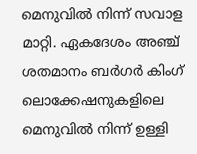മെനുവിൽ നിന്ന് സവാള മാറ്റി. ഏകദേശം അഞ്ച് ശതമാനം ബർഗർ കിംഗ് ലൊക്കേഷനുകളിലെ മെനുവിൽ നിന്ന് ഉള്ളി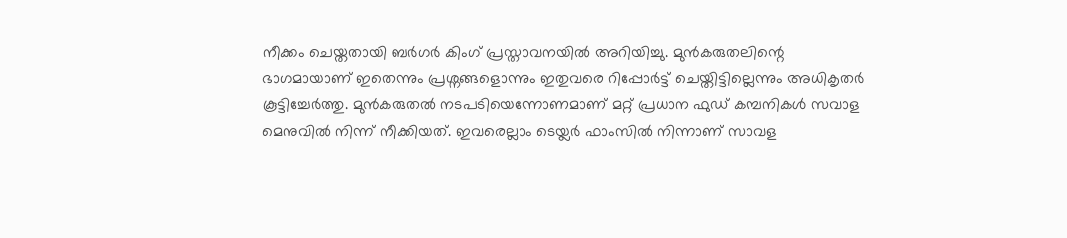നീക്കം ചെയ്തതായി ബർഗർ കിംഗ് പ്രസ്താവനയിൽ അറിയിച്ചു. മുൻകരുതലിന്റെ ഭാഗമായാണ് ഇതെന്നും പ്രശ്നങ്ങളൊന്നും ഇതുവരെ റിപ്പോർട്ട് ചെയ്തിട്ടില്ലെന്നും അധികൃതർ കൂട്ടിച്ചേർത്തു. മുൻകരുതൽ നടപടിയെന്നോണമാണ് മറ്റ് പ്രധാന ഫുഡ് കമ്പനികൾ സവാള മെനുവിൽ നിന്ന് നീക്കിയത്. ഇവരെല്ലാം ടെയ്ലർ ഫാംസിൽ നിന്നാണ് സാവള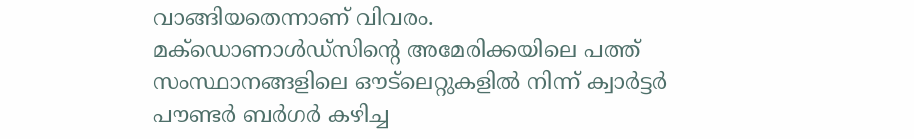വാങ്ങിയതെന്നാണ് വിവരം.
മക്ഡൊണാൾഡ്സിന്റെ അമേരിക്കയിലെ പത്ത് സംസ്ഥാനങ്ങളിലെ ഔട്ലെറ്റുകളിൽ നിന്ന് ക്വാർട്ടർ പൗണ്ടർ ബർഗർ കഴിച്ച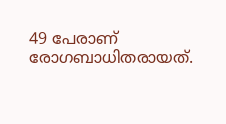49 പേരാണ് രോഗബാധിതരായത്.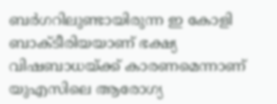ബർഗറിലുണ്ടായിരുന്ന ഇ കോളി ബാക്ടീരിയയാണ് ഭക്ഷ്യ വിഷബാധയ്ക്ക് കാരണമെന്നാണ് യുഎസിലെ ആരോഗ്യ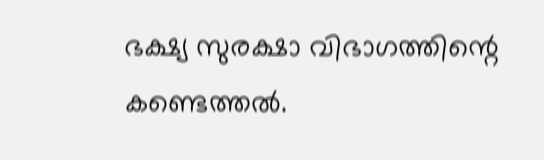ഭക്ഷ്യ സുരക്ഷാ വിഭാഗത്തിന്റെ കണ്ടെത്തൽ.